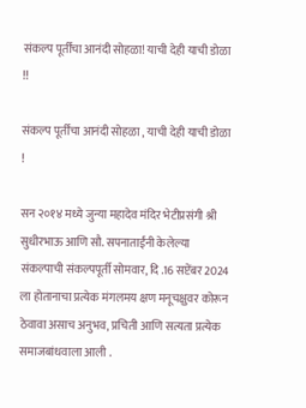संकल्प पूर्तींचा आनंदी सोहळा! याची देही याची डोळा !!

संकल्प पूर्तींचा आनंदी सोहळा , याची देही याची डोळा !

सन २०१४ मध्ये जुन्या महादेव मंदिर भेटीप्रसंगी श्री सुधीरभाऊ आणि सौ. सपनाताईंनी केलेल्या संकल्पाची संकल्पपूर्ती सोमवार, दि .16 सप्टेंबर 2024 ला होतानाचा प्रत्येक मंगलमय क्षण मनूचक्षुवर कोरून ठेवावा असाच अनुभव, प्रचिती आणि सत्यता प्रत्येक समाजबांधवाला आली .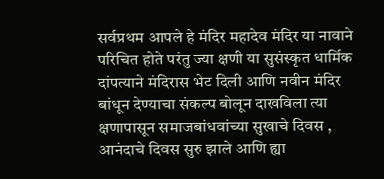सर्वप्रथम आपले हे मंदिर महादेव मंदिर या नावाने परिचित होते परंतु ज्या क्षणी या सुसंस्कृत धार्मिक दांपत्याने मंदिरास भेट दिली आणि नवीन मंदिर बांधून देण्याचा संकल्प बोलून दाखविला त्या क्षणापासून समाजबांधवांच्या सुखाचे दिवस , आनंदाचे दिवस सुरु झाले आणि ह्या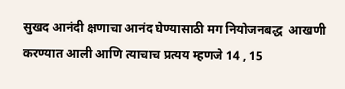सुखद आनंदी क्षणाचा आनंद घेण्यासाठी मग नियोजनबद्ध  आखणी करण्यात आली आणि त्याचाच प्रत्यय म्हणजे 14 , 15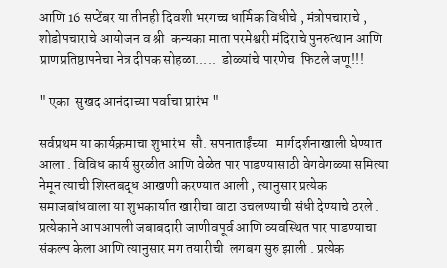आणि 16 सप्टेंबर या तीनही दिवशी भरगच्च धार्मिक विधीचे , मंत्रोपचाराचे , शोडोपचाराचे आयोजन व श्री  कन्यका माता परमेश्वरी मंदिराचे पुनरुत्थान आणि प्राणप्रतिष्ठापनेचा नेत्र दीपक सोहळा.....  डोळ्यांचे पारणेच  फिटले जणू!!!

" एका  सुखद आनंदाच्या पर्वाचा प्रारंभ "

सर्वप्रथम या कार्यक्रमाचा शुभारंभ  सौ. सपनाताईंच्या   मार्गदर्शनाखाली घेण्यात आला . विविध कार्य सुरळीत आणि वेळेत पार पाडण्यासाठी वेगवेगळ्या समित्या नेमून त्याची शिस्तबद्ध आखणी करण्यात आली , त्यानुसार प्रत्येक समाजबांधवाला या शुभकार्यात खारीचा वाटा उचलण्याची संधी देण्याचे ठरले . प्रत्येकाने आपआपली जबाबदारी जाणीवपूर्व आणि व्यवस्थित पार पाडण्याचा संकल्प केला आणि त्यानुसार मग तयारीची  लगबग सुरु झाली . प्रत्येक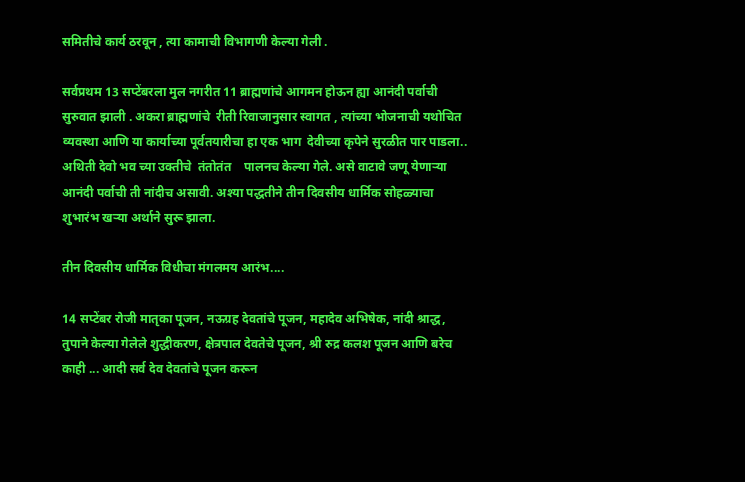समितीचे कार्य ठरवून , त्या कामाची विभागणी केल्या गेली .

सर्वप्रथम 13 सप्टेंबरला मुल नगरीत 11 ब्राह्मणांचे आगमन होऊन ह्या आनंदी पर्वाची सुरुवात झाली . अकरा ब्राह्मणांचे  रीती रिवाजानुसार स्वागत , त्यांच्या भोजनाची यथोचित व्यवस्था आणि या कार्याच्या पूर्वतयारीचा हा एक भाग  देवीच्या कृपेने सुरळीत पार पाडला..   अथिती देवो भव च्या उक्तीचे  तंतोतंत    पालनच केल्या गेले. असे वाटावे जणू येणाऱ्या आनंदी पर्वाची ती नांदीच असावी. अश्या पद्धतीने तीन दिवसीय धार्मिक सोहळ्याचा शुभारंभ खऱ्या अर्थाने सुरू झाला.

तीन दिवसीय धार्मिक विधीचा मंगलमय आरंभ....

14 सप्टेंबर रोजी मातृका पूजन, नऊग्रह देवतांचे पूजन, महादेव अभिषेक, नांदी श्राद्ध, तुपाने केल्या गेलेले शुद्धीकरण, क्षेत्रपाल देवतेचे पूजन, श्री रुद्र कलश पूजन आणि बरेच काही ... आदी सर्व देव देवतांचे पूजन करून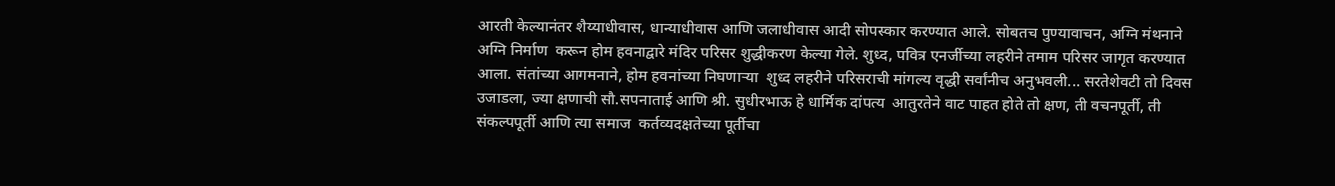आरती केल्यानंतर शैय्याधीवास, धान्याधीवास आणि जलाधीवास आदी सोपस्कार करण्यात आले. सोबतच पुण्यावाचन, अग्नि मंथनाने अग्नि निर्माण  करून होम हवनाद्वारे मंदिर परिसर शुद्धीकरण केल्या गेले. शुध्द, पवित्र एनर्जीच्या लहरीने तमाम परिसर जागृत करण्यात आला. संतांच्या आगमनाने, होम हवनांच्या निघणाऱ्या  शुध्द लहरीने परिसराची मांगल्य वृद्धी सर्वांनीच अनुभवली... सरतेशेवटी तो दिवस उजाडला, ज्या क्षणाची सौ.सपनाताई आणि श्री. सुधीरभाऊ हे धार्मिक दांपत्य  आतुरतेने वाट पाहत होते तो क्षण, ती वचनपूर्ती, ती संकल्पपूर्ती आणि त्या समाज  कर्तव्यदक्षतेच्या पूर्तीचा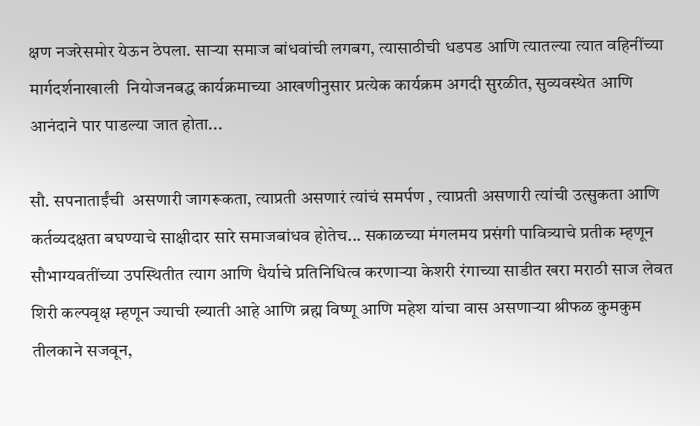क्षण नजरेसमोर येऊन ठेपला. साऱ्या समाज बांधवांची लगबग, त्यासाठीची धडपड आणि त्यातल्या त्यात वहिनींच्या मार्गदर्शनाखाली  नियोजनबद्ध कार्यक्रमाच्या आखणीनुसार प्रत्येक कार्यक्रम अगदी सुरळीत, सुव्यवस्थेत आणि आनंदाने पार पाडल्या जात होता...

सौ. सपनाताईंची  असणारी जागरूकता, त्याप्रती असणारं त्यांचं समर्पण , त्याप्रती असणारी त्यांची उत्सुकता आणि कर्तव्यदक्षता बघण्याचे साक्षीदार सारे समाजबांधव होतेच... सकाळच्या मंगलमय प्रसंगी पावित्र्याचे प्रतीक म्हणून सौभाग्यवतींच्या उपस्थितीत त्याग आणि धैर्याचे प्रतिनिधित्व करणाऱ्या केशरी रंगाच्या साडीत खरा मराठी साज लेवत शिरी कल्पवृक्ष म्हणून ज्याची ख्याती आहे आणि ब्रह्म विष्णू आणि महेश यांचा वास असणाऱ्या श्रीफळ कुमकुम तीलकाने सजवून,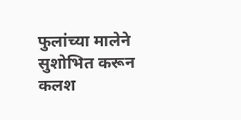फुलांच्या मालेने सुशोभित करून कलश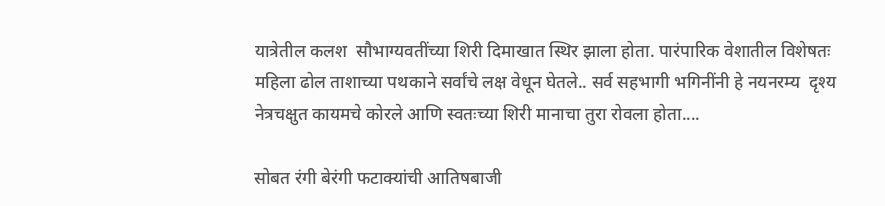यात्रेतील कलश  सौभाग्यवतींच्या शिरी दिमाखात स्थिर झाला होता. पारंपारिक वेशातील विशेषतः महिला ढोल ताशाच्या पथकाने सर्वांचे लक्ष वेधून घेतले.. सर्व सहभागी भगिनींनी हे नयनरम्य  दृश्य नेत्रचक्षुत कायमचे कोरले आणि स्वतःच्या शिरी मानाचा तुरा रोवला होता....

सोबत रंगी बेरंगी फटाक्यांची आतिषबाजी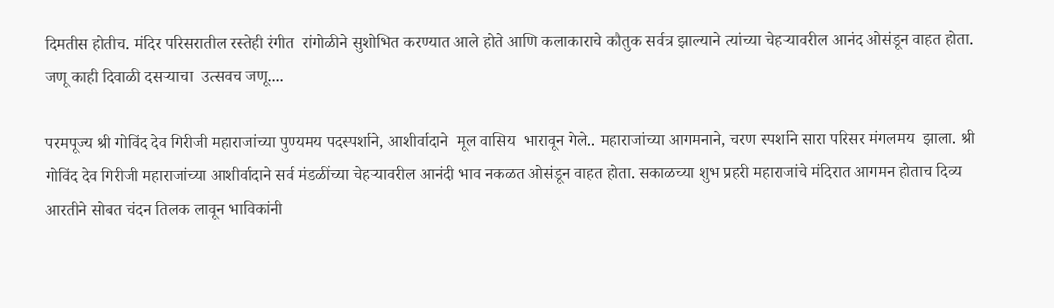दिमतीस होतीच. मंदिर परिसरातील रस्तेही रंगीत  रांगोळीने सुशोभित करण्यात आले होते आणि कलाकाराचे कौतुक सर्वत्र झाल्याने त्यांच्या चेहऱ्यावरील आनंद ओसंडून वाहत होता. जणू काही दिवाळी दसऱ्याचा  उत्सवच जणू....

परमपूज्य श्री गोविंद देव गिरीजी महाराजांच्या पुण्यमय पदस्पर्शाने, आशीर्वादाने  मूल वासिय  भारावून गेले.. महाराजांच्या आगमनाने, चरण स्पर्शाने सारा परिसर मंगलमय  झाला. श्री गोविंद देव गिरीजी महाराजांच्या आशीर्वादाने सर्व मंडळींच्या चेहऱ्यावरील आनंदी भाव नकळत ओसंडून वाहत होता. सकाळच्या शुभ प्रहरी महाराजांचे मंदिरात आगमन होताच दिव्य आरतीने सोबत चंदन तिलक लावून भाविकांनी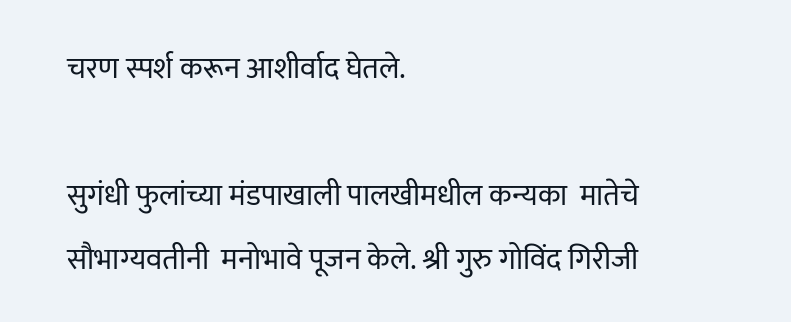चरण स्पर्श करून आशीर्वाद घेतले.

सुगंधी फुलांच्या मंडपाखाली पालखीमधील कन्यका  मातेचे सौभाग्यवतीनी  मनोभावे पूजन केले. श्री गुरु गोविंद गिरीजी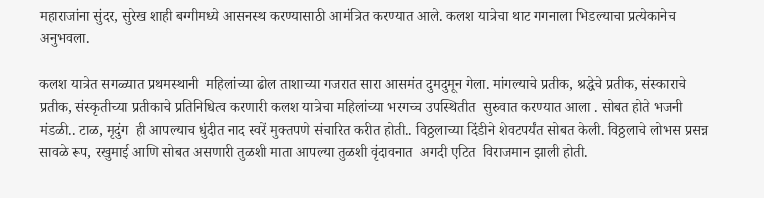महाराजांना सुंदर, सुरेख शाही बग्गीमध्ये आसनस्थ करण्यासाठी आमंत्रित करण्यात आले. कलश यात्रेचा थाट गगनाला भिडल्याचा प्रत्येकानेच अनुभवला.

कलश यात्रेत सगळ्यात प्रथमस्थानी  महिलांच्या ढोल ताशाच्या गजरात सारा आसमंत दुमदुमून गेला. मांगल्याचे प्रतीक, श्रद्धेचे प्रतीक, संस्काराचे प्रतीक, संस्कृतीच्या प्रतीकाचे प्रतिनिधित्व करणारी कलश यात्रेचा महिलांच्या भरगच्च उपस्थितीत  सुरुवात करण्यात आला . सोबत होते भजनी मंडळी.. टाळ, मृदुंग  ही आपल्याच धुंदीत नाद स्वरें मुक्तपणे संचारित करीत होती.. विठ्ठलाच्या दिंडीने शेवटपर्यंत सोबत केली. विठ्ठलाचे लोभस प्रसन्न सावळे रूप, रखुमाई आणि सोबत असणारी तुळशी माता आपल्या तुळशी वृंदावनात  अगदी एटित  विराजमान झाली होती.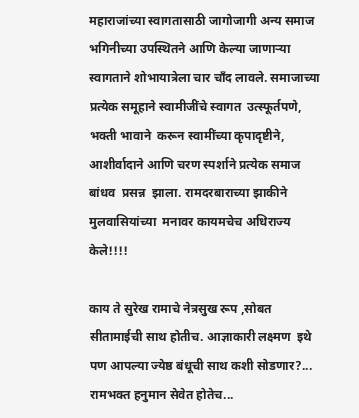महाराजांच्या स्वागतासाठी जागोजागी अन्य समाज भगिनीच्या उपस्थितने आणि केल्या जाणाऱ्या स्वागताने शोभायात्रेला चार चाँद लावले. समाजाच्या प्रत्येक समूहाने स्वामीजींचे स्वागत  उत्स्फूर्तपणे, भक्ती भावाने  करून स्वामींच्या कृपादृष्टीने, आशीर्वादाने आणि चरण स्पर्शाने प्रत्येक समाज बांधव  प्रसन्न  झाला. रामदरबाराच्या झाकीने मुलवासियांच्या  मनावर कायमचेच अधिराज्य केले!!!!

काय ते सुरेख रामाचे नेत्रसुख रूप ,सोबत सीतामाईची साथ होतीच. आज्ञाकारी लक्ष्मण  इथे पण आपल्या ज्येष्ठ बंधूची साथ कशी सोडणार?... रामभक्त हनुमान सेवेत होतेच...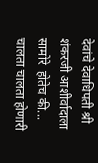देवांचे देवाधिपती श्री शंकरजी आशीर्वादाला सामोरे  होतेच की... चालता चालता होणारी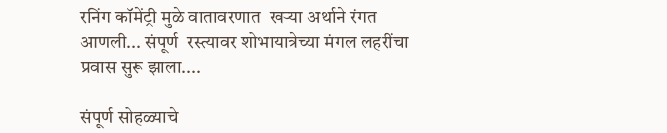रनिंग कॉमेंट्री मुळे वातावरणात  खऱ्या अर्थाने रंगत आणली... संपूर्ण  रस्त्यावर शोभायात्रेच्या मंगल लहरींचा प्रवास सुरू झाला....

संपूर्ण सोहळ्याचे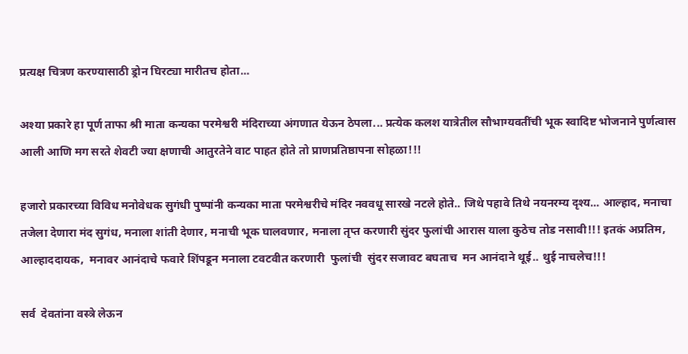प्रत्यक्ष चित्रण करण्यासाठी ड्रोन घिरट्या मारीतच होता...

अश्या प्रकारे हा पूर्ण ताफा श्री माता कन्यका परमेश्वरी मंदिराच्या अंगणात येऊन ठेपला... प्रत्येक कलश यात्रेतील सौभाग्यवतींची भूक स्वादिष्ट भोजनाने पुर्णत्वास आली आणि मग सरते शेवटी ज्या क्षणाची आतुरतेने वाट पाहत होते तो प्राणप्रतिष्ठापना सोहळा!!!

हजारो प्रकारच्या विविध मनोवेधक सुगंधी पुष्पांनी कन्यका माता परमेश्वरीचे मंदिर नववधू सारखे नटले होते.. जिथे पहावे तिथे नयनरम्य दृश्य... आल्हाद, मनाचा तजेला देणारा मंद सुगंध, मनाला शांती देणार, मनाची भूक घालवणार, मनाला तृप्त करणारी सुंदर फुलांची आरास याला कुठेच तोड नसावी!!! इतकं अप्रतिम, आल्हाददायक,  मनावर आनंदाचे फवारे शिंपडून मनाला टवटवीत करणारी  फुलांची  सुंदर सजावट बघताच  मन आनंदाने थूई.. थुई नाचलेच!!!

सर्व  देवतांना वस्त्रे लेऊन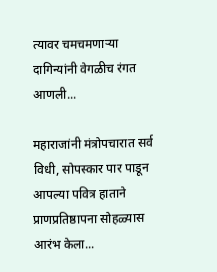त्यावर चमचमणाऱ्या दागिन्यांनी वेगळीच रंगत आणली...

महाराजांनी मंत्रोपचारात सर्व विधी, सोपस्कार पार पाडून आपल्या पवित्र हाताने प्राणप्रतिष्ठापना सोहळ्यास आरंभ केला...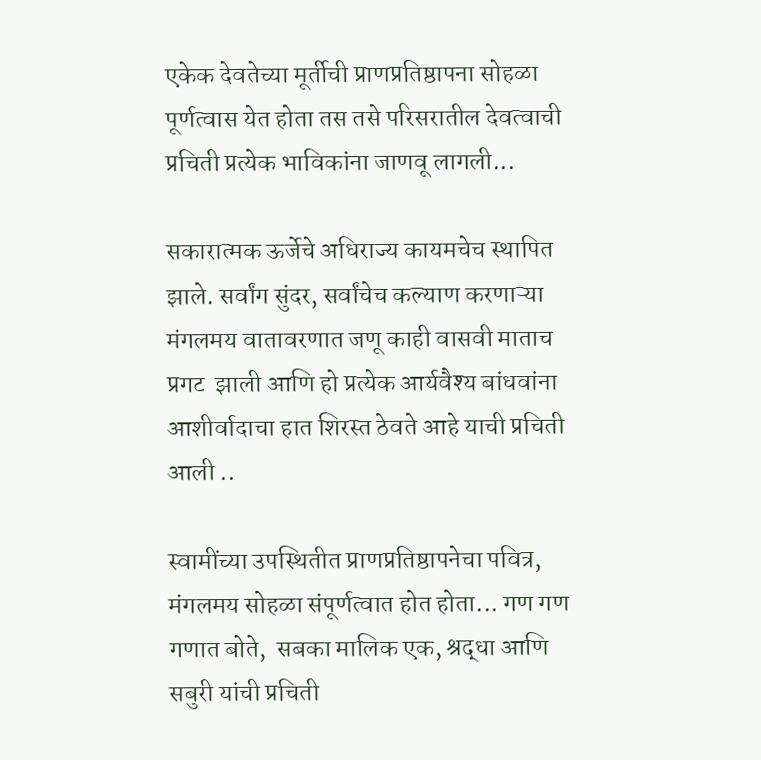एकेक देवतेच्या मूर्तीची प्राणप्रतिष्ठापना सोहळा पूर्णत्वास येत होता तस तसे परिसरातील देवत्वाची प्रचिती प्रत्येक भाविकांना जाणवू लागली...

सकारात्मक ऊर्जेचे अधिराज्य कायमचेच स्थापित झाले. सर्वांग सुंदर, सर्वांचेच कल्याण करणाऱ्या मंगलमय वातावरणात जणू काही वासवी माताच प्रगट  झाली आणि हो प्रत्येक आर्यवैश्य बांधवांना आशीर्वादाचा हात शिरस्त ठेवते आहे याची प्रचिती आली ..

स्वामींच्या उपस्थितीत प्राणप्रतिष्ठापनेचा पवित्र, मंगलमय सोहळा संपूर्णत्वात होत होता... गण गण गणात बोते,  सबका मालिक एक, श्रद्धा आणि सबुरी यांची प्रचिती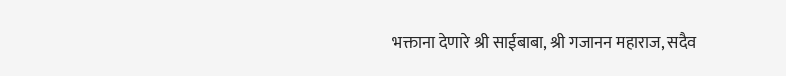भक्ताना देणारे श्री साईबाबा, श्री गजानन महाराज, सदैव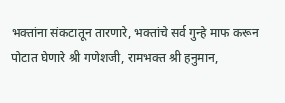भक्तांना संकटातून तारणारे, भक्तांचे सर्व गुन्हे माफ करून पोटात घेणारे श्री गणेशजी, रामभक्त श्री हनुमान,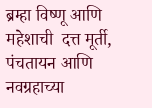ब्रम्हा विष्णू आणि महेशाची  दत्त मूर्ती, पंचतायन आणि नवग्रहाच्या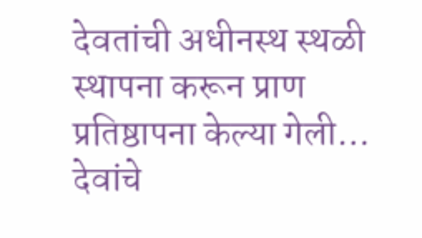देवतांची अधीनस्थ स्थळी स्थापना करून प्राण प्रतिष्ठापना केल्या गेली...  देवांचे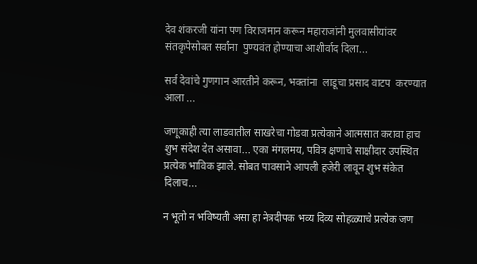देव शंकरजी यांना पण विराजमान करून महाराजांनी मुलवासीयांवर संतकृपेसोबत सर्वांना  पुण्यवंत होण्याचा आशीर्वाद दिला...

सर्व देवांचे गुणगान आरतीने करून, भक्तांना  लाडूचा प्रसाद वाटप  करण्यात आला ...

जणूकाही त्या लाडवातील साखरेचा गोडवा प्रत्येकाने आत्मसात करावा हाच शुभ संदेश देत असावा... एका मंगलमय, पवित्र क्षणाचे साक्षीदार उपस्थित प्रत्येक भाविक झाले. सोबत पावसाने आपली हजेरी लावून शुभ संकेत दिलाच...

न भूतो न भविष्यती असा हा नेत्रदीपक भव्य दिव्य सोहळ्याचे प्रत्येक जण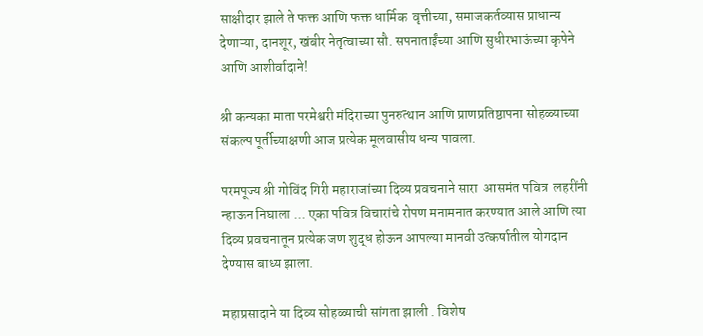साक्षीदार झाले ते फक्त आणि फक्त धार्मिक  वृत्तीच्या, समाजकर्तव्यास प्राधान्य देणाऱ्या, दानशूर, खंबीर नेतृत्वाच्या सौ. सपनाताईंच्या आणि सुधीरभाऊंच्या कृपेने  आणि आशीर्वादाने!

श्री कन्यका माता परमेश्वरी मंदिराच्या पुनरुत्थान आणि प्राणप्रतिष्ठापना सोहळ्याच्या संकल्प पूर्तीच्याक्षणी आज प्रत्येक मूलवासीय धन्य पावला.

परमपूज्य श्री गोविंद गिरी महाराजांच्या दिव्य प्रवचनाने सारा  आसमंत पवित्र  लहरींनी न्हाऊन निघाला ... एका पवित्र विचारांचे रोपण मनामनात करण्यात आले आणि त्या दिव्य प्रवचनातून प्रत्येक जण शुद्ध होऊन आपल्या मानवी उत्कर्षातील योगदान देण्यास बाध्य झाला.

महाप्रसादाने या दिव्य सोहळ्याची सांगता झाली . विशेष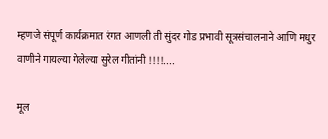म्हणजे संपूर्ण कार्यक्रमात रंगत आणली ती सुंदर गोड प्रभावी सूत्रसंचालनाने आणि मधुर वाणीने गायल्या गेलेल्या सुरेल गीतांनी !!!!....

मूल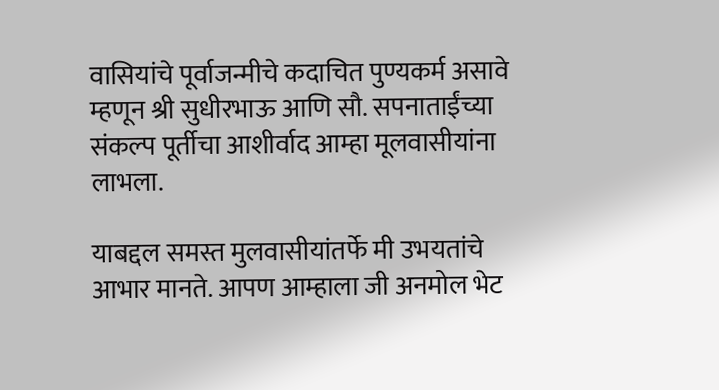वासियांचे पूर्वाजन्मीचे कदाचित पुण्यकर्म असावे म्हणून श्री सुधीरभाऊ आणि सौ. सपनाताईंच्या संकल्प पूर्तीचा आशीर्वाद आम्हा मूलवासीयांना लाभला.

याबद्दल समस्त मुलवासीयांतर्फे मी उभयतांचे आभार मानते. आपण आम्हाला जी अनमोल भेट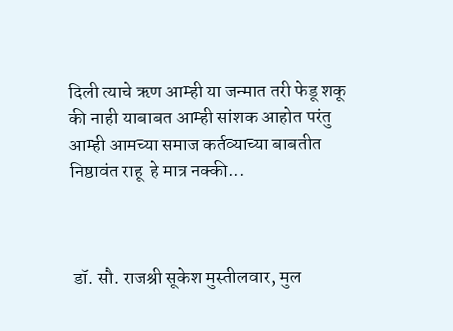दिली त्याचे ऋण आम्ही या जन्मात तरी फेडू शकू की नाही याबाबत आम्ही सांशक आहोत परंतु आम्ही आमच्या समाज कर्तव्याच्या बाबतीत निष्ठावंत राहू  हे मात्र नक्की...



 डॉ. सौ. राजश्री सूकेश मुस्तीलवार, मुल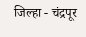जिल्हा - चंद्रपूर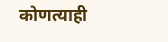कोणत्याही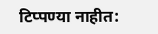टिप्पण्‍या नाहीत: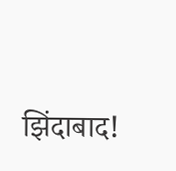झिंदाबाद!